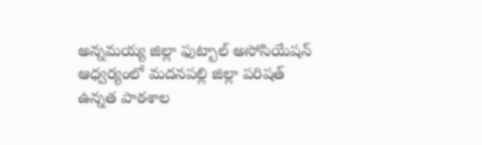అన్నమయ్య జిల్లా ఫుట్బాల్ అసోసియేషన్ ఆధ్వర్యంలో మదనపల్లి జిల్లా పరిషత్ ఉన్నత పాఠశాల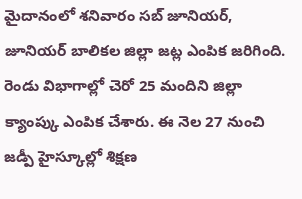మైదానంలో శనివారం సబ్ జూనియర్, జూనియర్ బాలికల జిల్లా జట్ల ఎంపిక జరిగింది. రెండు విభాగాల్లో చెరో 25 మందిని జిల్లా క్యాంప్కు ఎంపిక చేశారు. ఈ నెల 27 నుంచి జడ్పీ హైస్కూల్లో శిక్షణ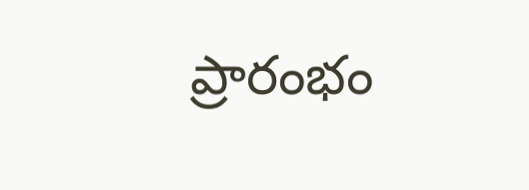ప్రారంభం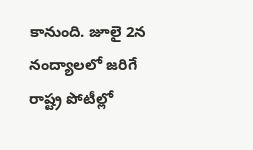కానుంది. జూలై 2న నంద్యాలలో జరిగే రాష్ట్ర పోటీల్లో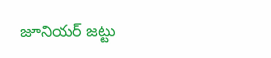జూనియర్ జట్టు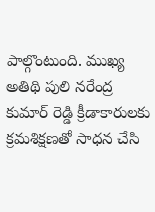పాల్గొంటుంది. ముఖ్య అతిథి పులి నరేంద్ర కుమార్ రెడ్డి క్రీడాకారులకు క్రమశిక్షణతో సాధన చేసి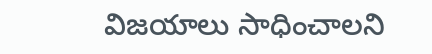విజయాలు సాధించాలని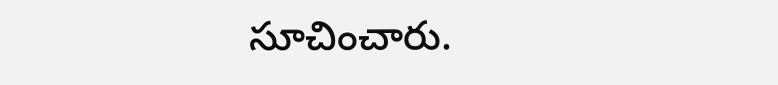సూచించారు.